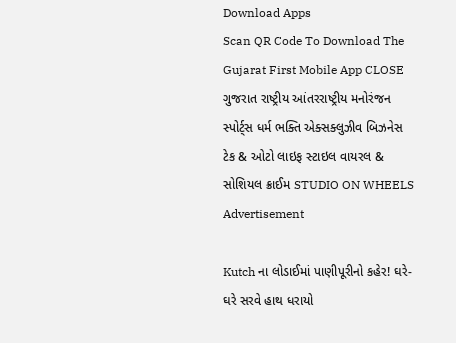Download Apps
Scan QR Code To Download The Gujarat First Mobile App CLOSE
ગુજરાત રાષ્ટ્રીય આંતરરાષ્ટ્રીય મનોરંજન સ્પોર્ટ્સ ધર્મ ભક્તિ એક્સક્લુઝીવ બિઝનેસ ટેક & ઓટો લાઇફ સ્ટાઇલ વાયરલ & સોશિયલ ક્રાઈમ STUDIO ON WHEELS
Advertisement

Kutch ના લોડાઈમાં પાણીપૂરીનો કહેર! ઘરે-ઘરે સરવે હાથ ધરાયો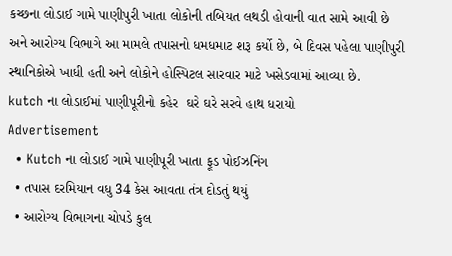કચ્છના લોડાઈ ગામે પાણીપુરી ખાતા લોકોની તબિયત લથડી હોવાની વાત સામે આવી છે અને આરોગ્ય વિભાગે આ મામલે તપાસનો ધમધમાટ શરૂ કર્યો છે, બે દિવસ પહેલા પાણીપુરી સ્થાનિકોએ ખાધી હતી અને લોકોને હોસ્પિટલ સારવાર માટે ખસેડવામાં આવ્યા છે.
kutch ના લોડાઈમાં પાણીપૂરીનો કહેર  ઘરે ઘરે સરવે હાથ ધરાયો
Advertisement
  • Kutch ના લોડાઈ ગામે પાણીપૂરી ખાતા ફૂડ પોઈઝનિંગ
  • તપાસ દરમિયાન વધુ 34 કેસ આવતા તંત્ર દોડતું થયું
  • આરોગ્ય વિભાગના ચોપડે કુલ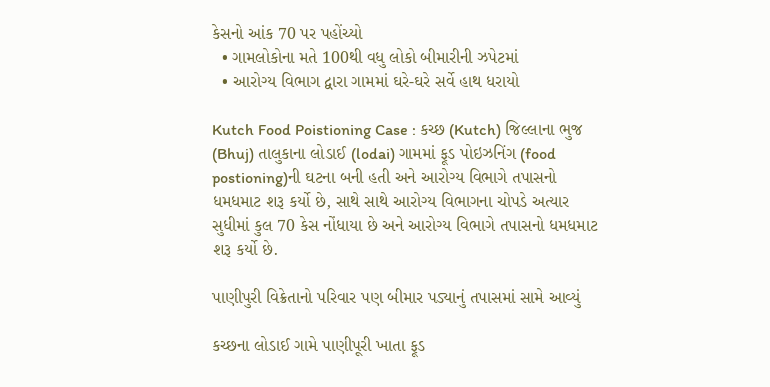કેસનો આંક 70 પર પહોંચ્યો
  • ગામલોકોના મતે 100થી વધુ લોકો બીમારીની ઝપેટમાં
  • આરોગ્ય વિભાગ દ્વારા ગામમાં ઘરે-ઘરે સર્વે હાથ ધરાયો

Kutch Food Poistioning Case : કચ્છ (Kutch) જિલ્લાના ભુજ (Bhuj) તાલુકાના લોડાઈ (lodai) ગામમાં ફૂડ પોઇઝનિંગ (food postioning)ની ઘટના બની હતી અને આરોગ્ય વિભાગે તપાસનો ધમધમાટ શરૂ કર્યો છે, સાથે સાથે આરોગ્ય વિભાગના ચોપડે અત્યાર સુધીમાં કુલ 70 કેસ નોંધાયા છે અને આરોગ્ય વિભાગે તપાસનો ધમધમાટ શરૂ કર્યો છે.

પાણીપુરી વિક્રેતાનો પરિવાર પણ બીમાર પડ્યાનું તપાસમાં સામે આવ્યું

કચ્છના લોડાઈ ગામે પાણીપૂરી ખાતા ફૂડ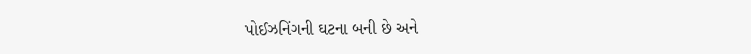પોઈઝનિંગની ઘટના બની છે અને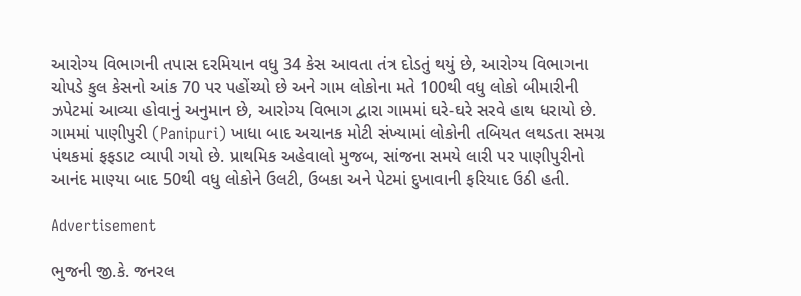આરોગ્ય વિભાગની તપાસ દરમિયાન વધુ 34 કેસ આવતા તંત્ર દોડતું થયું છે, આરોગ્ય વિભાગના ચોપડે કુલ કેસનો આંક 70 પર પહોંચ્યો છે અને ગામ લોકોના મતે 100થી વધુ લોકો બીમારીની ઝપેટમાં આવ્યા હોવાનું અનુમાન છે, આરોગ્ય વિભાગ દ્વારા ગામમાં ઘરે-ઘરે સરવે હાથ ધરાયો છે. ગામમાં પાણીપુરી (Panipuri) ખાધા બાદ અચાનક મોટી સંખ્યામાં લોકોની તબિયત લથડતા સમગ્ર પંથકમાં ફફડાટ વ્યાપી ગયો છે. પ્રાથમિક અહેવાલો મુજબ, સાંજના સમયે લારી પર પાણીપુરીનો આનંદ માણ્યા બાદ 50થી વધુ લોકોને ઉલટી, ઉબકા અને પેટમાં દુખાવાની ફરિયાદ ઉઠી હતી.

Advertisement

ભુજની જી.કે. જનરલ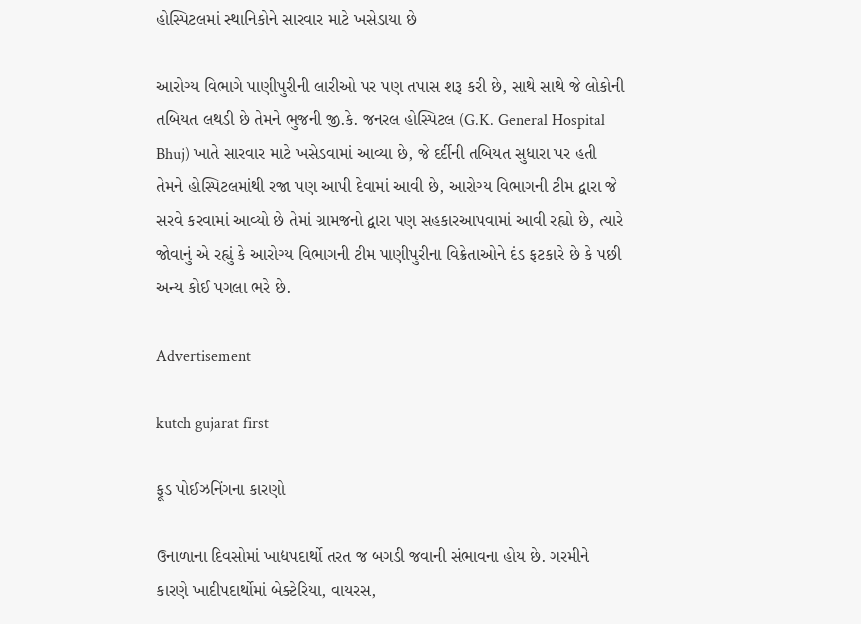હોસ્પિટલમાં સ્થાનિકોને સારવાર માટે ખસેડાયા છે

આરોગ્ય વિભાગે પાણીપુરીની લારીઓ પર પણ તપાસ શરૂ કરી છે, સાથે સાથે જે લોકોની તબિયત લથડી છે તેમને ભુજની જી.કે. જનરલ હોસ્પિટલ (G.K. General Hospital Bhuj) ખાતે સારવાર માટે ખસેડવામાં આવ્યા છે, જે દર્દીની તબિયત સુધારા પર હતી તેમને હોસ્પિટલમાંથી રજા પણ આપી દેવામાં આવી છે, આરોગ્ય વિભાગની ટીમ દ્વારા જે સરવે કરવામાં આવ્યો છે તેમાં ગ્રામજનો દ્વારા પણ સહકારઆપવામાં આવી રહ્યો છે, ત્યારે જોવાનું એ રહ્યું કે આરોગ્ય વિભાગની ટીમ પાણીપુરીના વિક્રેતાઓને દંડ ફટકારે છે કે પછી અન્ય કોઈ પગલા ભરે છે.

Advertisement

kutch gujarat first

ફૂડ પોઈઝનિંગના કારણો

ઉનાળાના દિવસોમાં ખાદ્યપદાર્થો તરત જ બગડી જવાની સંભાવના હોય છે. ગરમીને કારણે ખાદીપદાર્થોમાં બેક્ટેરિયા, વાયરસ,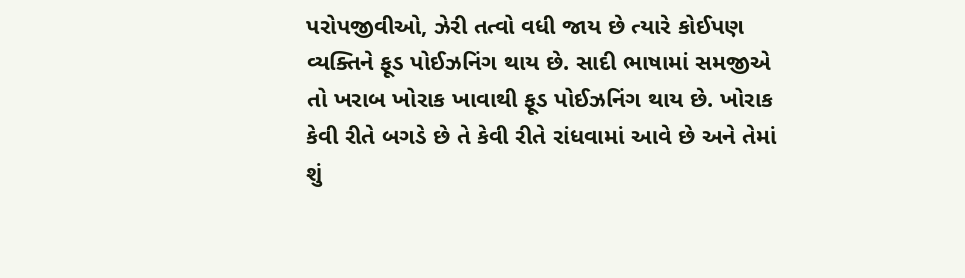પરોપજીવીઓ, ઝેરી તત્વો વધી જાય છે ત્યારે કોઈપણ વ્યક્તિને ફૂડ પોઈઝનિંગ થાય છે. સાદી ભાષામાં સમજીએ તો ખરાબ ખોરાક ખાવાથી ફૂડ પોઈઝનિંગ થાય છે. ખોરાક કેવી રીતે બગડે છે તે કેવી રીતે રાંધવામાં આવે છે અને તેમાં શું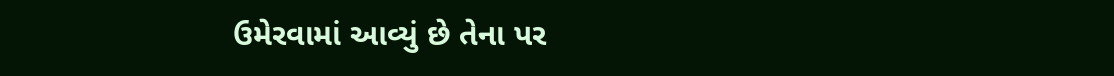ઉમેરવામાં આવ્યું છે તેના પર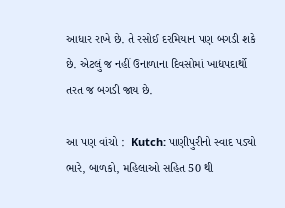આધાર રાખે છે. તે રસોઈ દરમિયાન પણ બગડી શકે છે. એટલું જ નહીં ઉનાળાના દિવસોમાં ખાદ્યપદાર્થો તરત જ બગડી જાય છે.

આ પણ વાંચો :  Kutch: પાણીપુરીનો સ્વાદ પડ્યો ભારે, બાળકો, મહિલાઓ સહિત 50 થી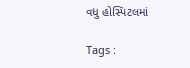વધુ હોસ્પિટલમાં

Tags :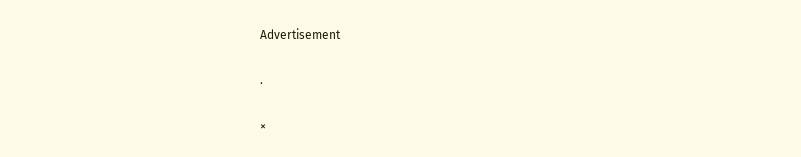Advertisement

.

×